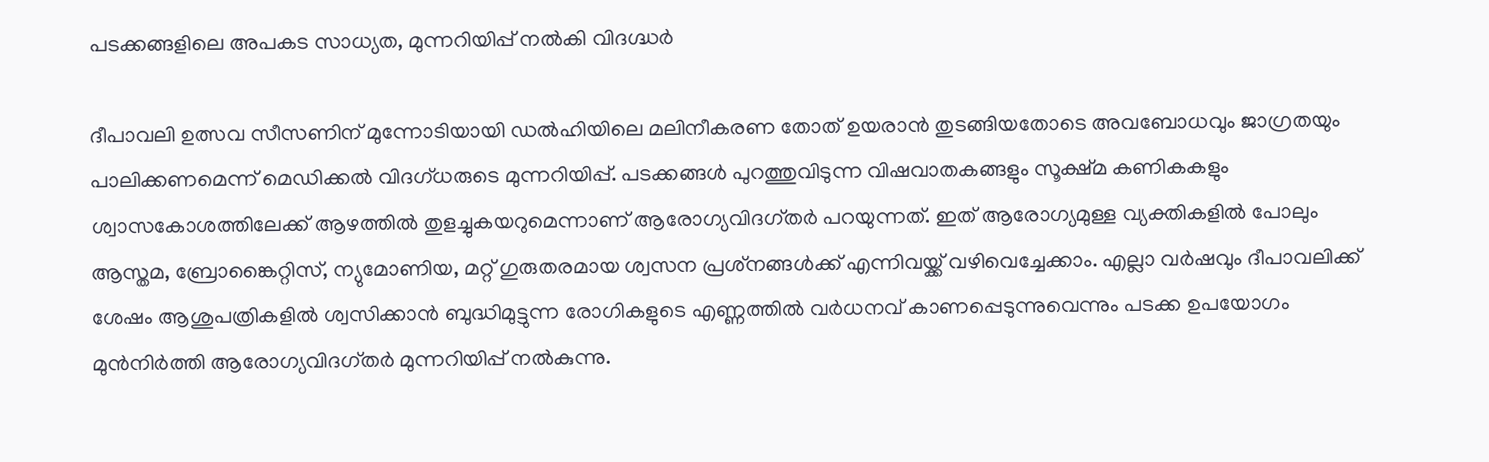പടക്കങ്ങളിലെ അപകട സാധ്യത, മുന്നറിയിപ്പ് നൽകി വിദഗ്ദ്ധർ

ദീപാവലി ഉത്സവ സീസണിന് മുന്നോടിയായി ഡൽഹിയിലെ മലിനീകരണ തോത് ഉയരാൻ തുടങ്ങിയതോടെ അവബോധവും ജാഗ്രതയും പാലിക്കണമെന്ന് മെഡിക്കൽ വിദഗ്ധരുടെ മുന്നറിയിപ്പ്. പടക്കങ്ങൾ പുറത്തുവിടുന്ന വിഷവാതകങ്ങളും സൂക്ഷ്മ കണികകളും ശ്വാസകോശത്തിലേക്ക് ആഴത്തിൽ തുളച്ചുകയറുമെന്നാണ് ആരോഗ്യവിദഗ്തർ പറയുന്നത്. ഇത് ആരോഗ്യമുള്ള വ്യക്തികളിൽ പോലും ആസ്തമ, ബ്രോങ്കൈറ്റിസ്, ന്യുമോണിയ, മറ്റ് ഗുരുതരമായ ശ്വസന പ്രശ്‌നങ്ങൾക്ക് എന്നിവയ്ക്ക് വഴിവെച്ചേക്കാം. എല്ലാ വർഷവും ദീപാവലിക്ക് ശേഷം ആശുപത്രികളിൽ ശ്വസിക്കാൻ ബുദ്ധിമുട്ടുന്ന രോഗികളുടെ എണ്ണത്തിൽ വർധനവ് കാണപ്പെടുന്നുവെന്നും പടക്ക ഉപയോഗം മുൻനിർത്തി ആരോഗ്യവിദഗ്തർ മുന്നറിയിപ്പ് നൽകുന്നു.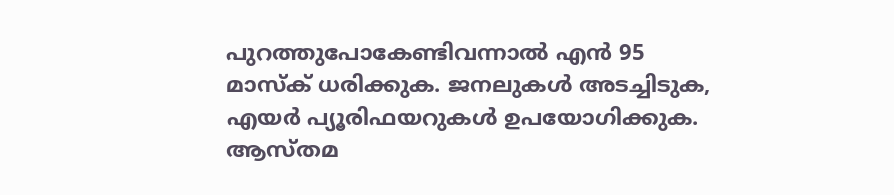പുറത്തുപോകേണ്ടിവന്നാൽ എൻ 95 മാസ്‌ക് ധരിക്കുക. ജനലുകൾ അടച്ചിടുക, എയർ പ്യൂരിഫയറുകൾ ഉപയോഗിക്കുക. ആസ്തമ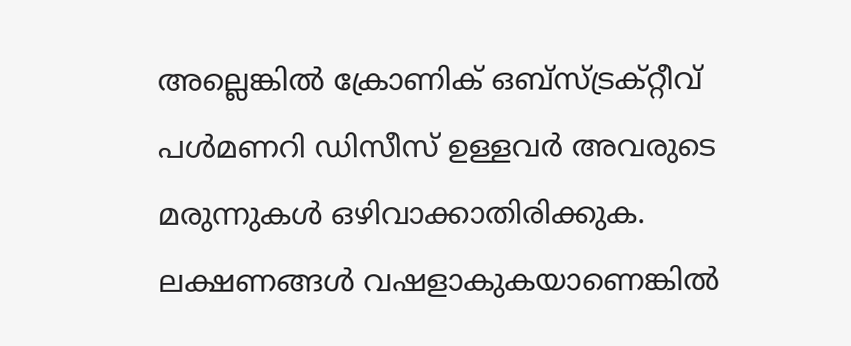അല്ലെങ്കിൽ ക്രോണിക് ഒബ്‌സ്ട്രക്റ്റീവ് പൾമണറി ഡിസീസ് ഉള്ളവർ അവരുടെ മരുന്നുകൾ ഒഴിവാക്കാതിരിക്കുക. ലക്ഷണങ്ങൾ വഷളാകുകയാണെങ്കിൽ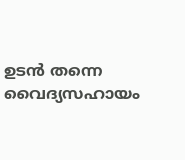ഉടൻ തന്നെ വൈദ്യസഹായം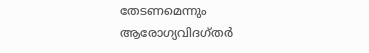തേടണമെന്നും ആരോഗ്യവിദഗ്തർ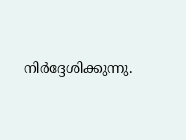നിർദ്ദേശിക്കുന്നു.